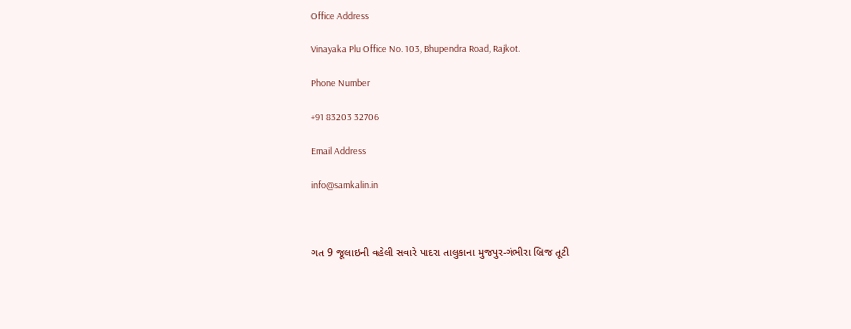Office Address

Vinayaka Plu Office No. 103, Bhupendra Road, Rajkot.

Phone Number

+91 83203 32706

Email Address

info@samkalin.in



ગત 9 જૂલાઇની વહેલી સવારે પાદરા તાલુકાના મુજપુર-ગંભીરા બ્રિજ તૂટી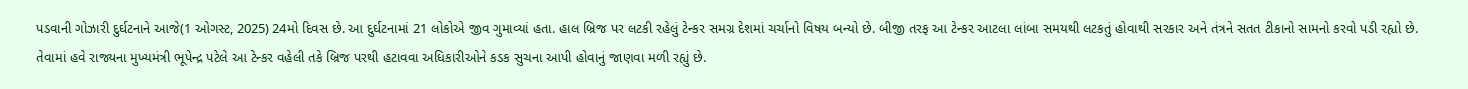પડવાની ગોઝારી દુર્ઘટનાને આજે(1 ઓગસ્ટ, 2025) 24મો દિવસ છે. આ દુર્ઘટનામાં 21 લોકોએ જીવ ગુમાવ્યાં હતા. હાલ બ્રિજ પર લટકી રહેલું ટેન્કર સમગ્ર દેશમાં ચર્ચાનો વિષય બન્યો છે. બીજી તરફ આ ટેન્કર આટલા લાંબા સમયથી લટકતું હોવાથી સરકાર અને તંત્રને સતત ટીકાનો સામનો કરવો પડી રહ્યો છે. તેવામાં હવે રાજ્યના મુખ્યમંત્રી ભૂપેન્દ્ર પટેલે આ ટેન્કર વહેલી તકે બ્રિજ પરથી હટાવવા અધિકારીઓને કડક સુચના આપી હોવાનું જાણવા મળી રહ્યું છે.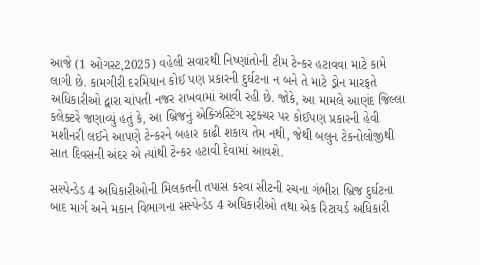આજે (1 ઓગસ્ટ,2025) વહેલી સવારથી નિષ્ણાંતોની ટીમ ટેન્કર હટાવવા માટે કામે લાગી છે. કામગીરી દરમિયાન કોઈ પણ પ્રકારની દુર્ઘટના ન બને તે માટે ડ્રોન મારફતે અધિકારીઓ દ્વારા ચાંપતી નજર રાખવામાં આવી રહી છે. જોકે, આ મામલે આણંદ જિલ્લા કલેક્ટરે જણાવ્યું હતું કે, આ બ્રિજનું એક્ઝિસ્ટિંગ સ્ટ્રક્ચર પર કોઈપણ પ્રકારની હેવી મશીનરી લઈને આપણે ટેન્કરને બહાર કાઢી શકાય તેમ નથી, જેથી બલુન ટેકનોલોજીથી સાત દિવસની અંદર એ ત્યાંથી ટેન્કર હટાવી દેવામાં આવશે.

સસ્પેન્ડેડ 4 અધિકારીઓની મિલકતની તપાસ કરવા સીટની રચના ગંભીરા બ્રિજ દુર્ઘટના બાદ માર્ગ અને મકાન વિભાગના સસ્પેન્ડેડ 4 અધિકારીઓ તથા એક રિટાયર્ડ અધિકારી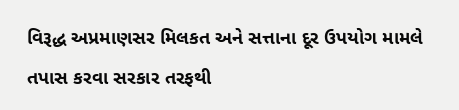વિરૂદ્ધ અપ્રમાણસર મિલકત અને સત્તાના દૂર ઉપયોગ મામલે તપાસ કરવા સરકાર તરફથી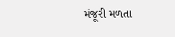મંજૂરી મળતા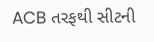ACB તરફથી સીટની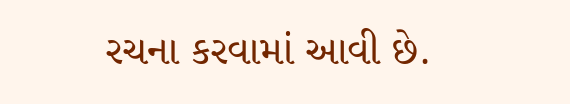રચના કરવામાં આવી છે.